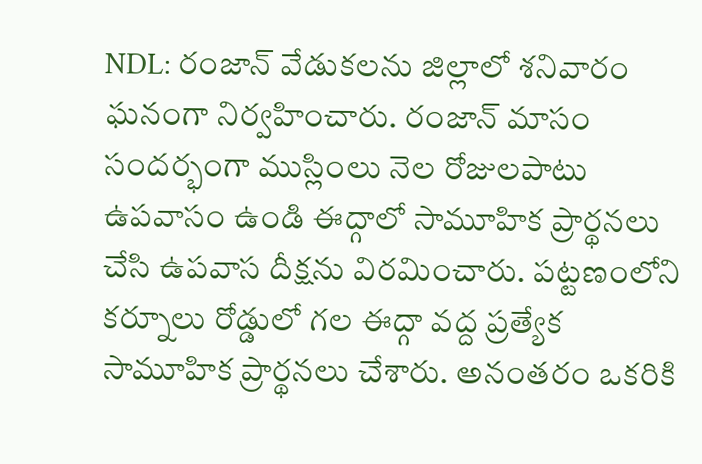NDL: రంజాన్ వేడుకలను జిల్లాలో శనివారం ఘనంగా నిర్వహించారు. రంజాన్ మాసం సందర్భంగా ముస్లింలు నెల రోజులపాటు ఉపవాసం ఉండి ఈద్గాలో సామూహిక ప్రార్థనలు చేసి ఉపవాస దీక్షను విరమించారు. పట్టణంలోని కర్నూలు రోడ్డులో గల ఈద్గా వద్ద ప్రత్యేక సామూహిక ప్రార్థనలు చేశారు. అనంతరం ఒకరికి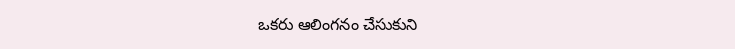ఒకరు ఆలింగనం చేసుకుని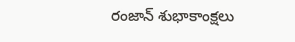రంజాన్ శుభాకాంక్షలు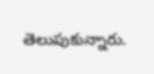తెలుపుకున్నారు.